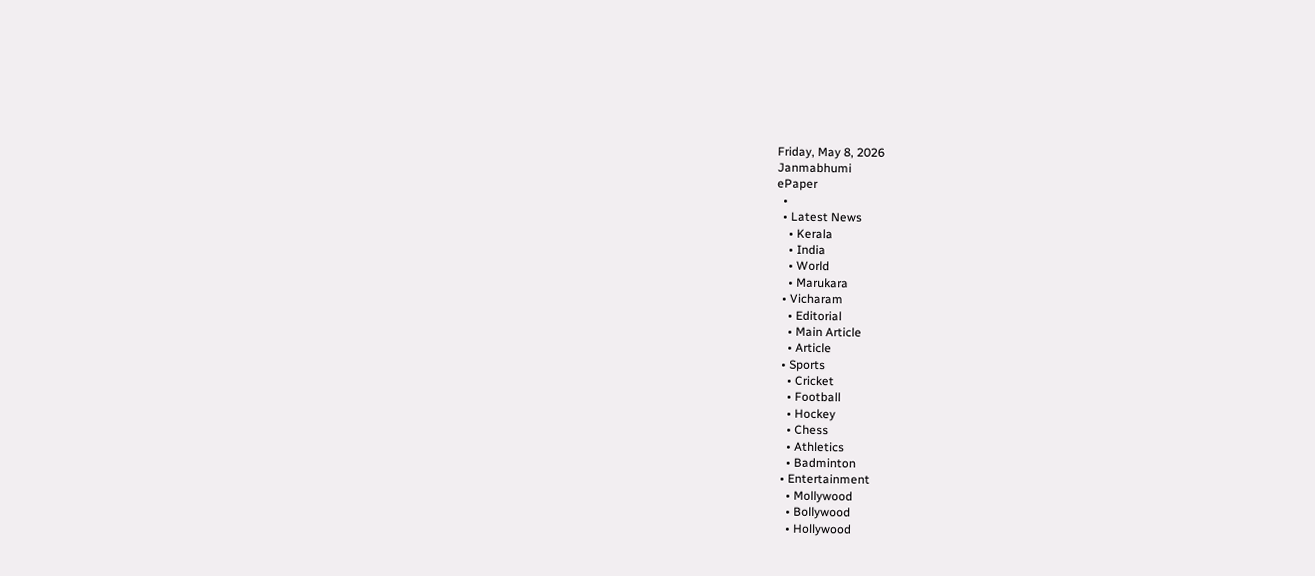Friday, May 8, 2026
Janmabhumi
ePaper
  •
  • Latest News
    • Kerala
    • India
    • World
    • Marukara
  • Vicharam
    • Editorial
    • Main Article
    • Article
  • Sports
    • Cricket
    • Football
    • Hockey
    • Chess
    • Athletics
    • Badminton
  • Entertainment
    • Mollywood
    • Bollywood
    • Hollywood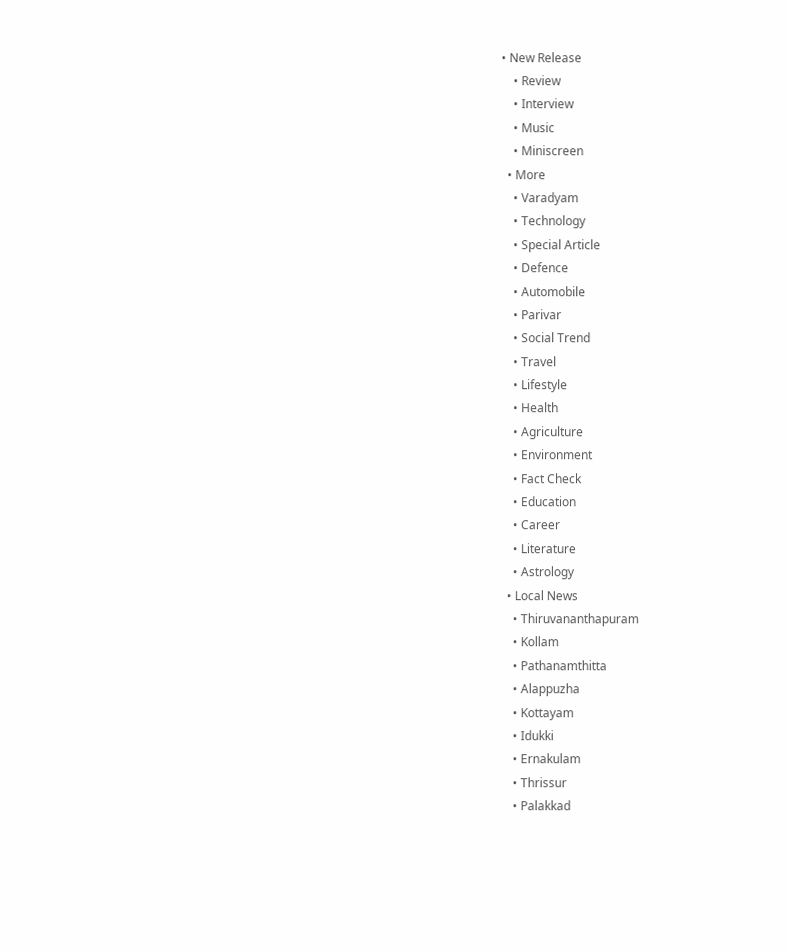• New Release
    • Review
    • Interview
    • Music
    • Miniscreen
  • More
    • Varadyam
    • Technology
    • Special Article
    • Defence
    • Automobile
    • Parivar
    • Social Trend
    • Travel
    • Lifestyle
    • Health
    • Agriculture
    • Environment
    • Fact Check
    • Education
    • Career
    • Literature
    • Astrology
  • Local News
    • Thiruvananthapuram
    • Kollam
    • Pathanamthitta
    • Alappuzha
    • Kottayam
    • Idukki
    • Ernakulam
    • Thrissur
    • Palakkad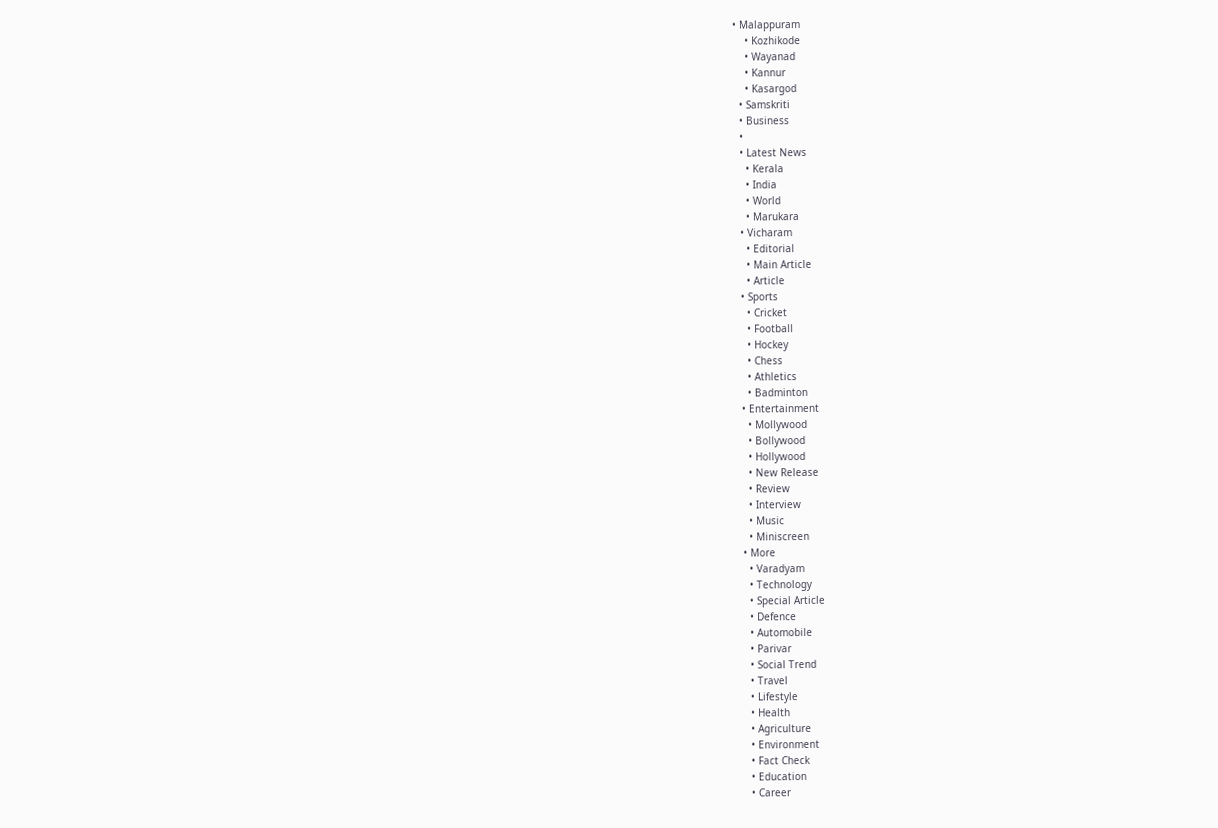• Malappuram
    • Kozhikode
    • Wayanad
    • Kannur
    • Kasargod
  • Samskriti
  • Business
  •
  • Latest News
    • Kerala
    • India
    • World
    • Marukara
  • Vicharam
    • Editorial
    • Main Article
    • Article
  • Sports
    • Cricket
    • Football
    • Hockey
    • Chess
    • Athletics
    • Badminton
  • Entertainment
    • Mollywood
    • Bollywood
    • Hollywood
    • New Release
    • Review
    • Interview
    • Music
    • Miniscreen
  • More
    • Varadyam
    • Technology
    • Special Article
    • Defence
    • Automobile
    • Parivar
    • Social Trend
    • Travel
    • Lifestyle
    • Health
    • Agriculture
    • Environment
    • Fact Check
    • Education
    • Career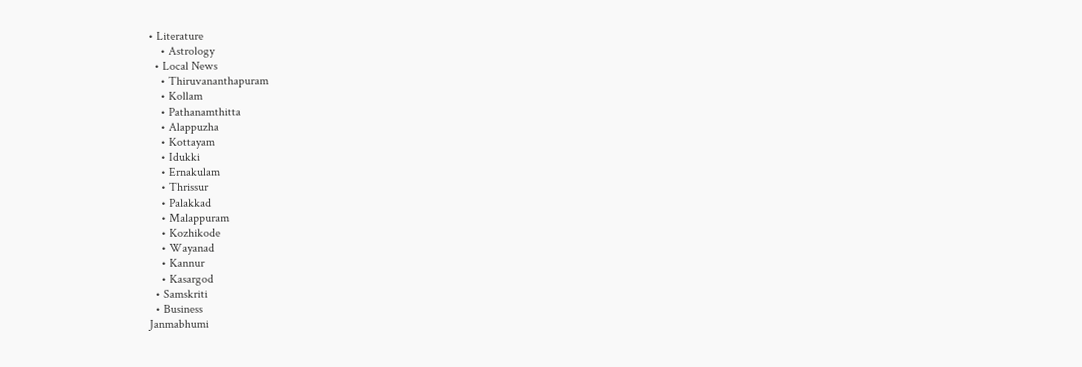• Literature
    • Astrology
  • Local News
    • Thiruvananthapuram
    • Kollam
    • Pathanamthitta
    • Alappuzha
    • Kottayam
    • Idukki
    • Ernakulam
    • Thrissur
    • Palakkad
    • Malappuram
    • Kozhikode
    • Wayanad
    • Kannur
    • Kasargod
  • Samskriti
  • Business
Janmabhumi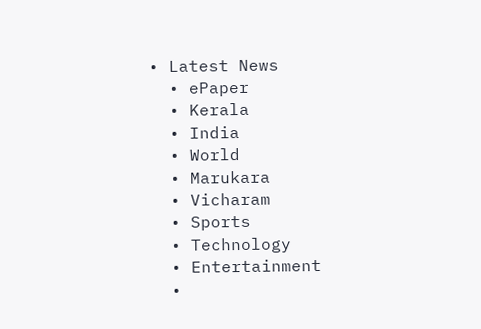• Latest News
  • ePaper
  • Kerala
  • India
  • World
  • Marukara
  • Vicharam
  • Sports
  • Technology
  • Entertainment
  •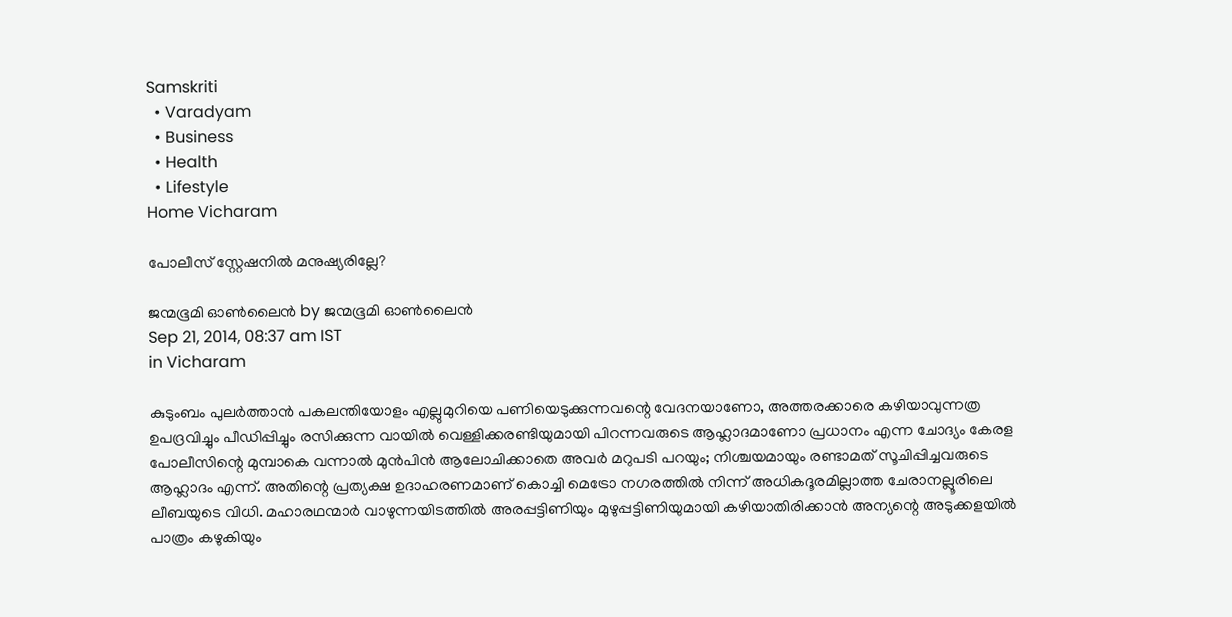Samskriti
  • Varadyam
  • Business
  • Health
  • Lifestyle
Home Vicharam

പോലീസ് സ്റ്റേഷനില്‍ മനുഷ്യരില്ലേ?

ജന്മഭൂമി ഓണ്‍ലൈന്‍ by ജന്മഭൂമി ഓണ്‍ലൈന്‍
Sep 21, 2014, 08:37 am IST
in Vicharam

കുടുംബം പുലര്‍ത്താന്‍ പകലന്തിയോളം എല്ലുമുറിയെ പണിയെടുക്കുന്നവന്റെ വേദനയാണോ, അത്തരക്കാരെ കഴിയാവുന്നത്ര ഉപദ്രവിച്ചും പീഡിപ്പിച്ചും രസിക്കുന്ന വായില്‍ വെള്ളിക്കരണ്ടിയുമായി പിറന്നവരുടെ ആഹ്ലാദമാണോ പ്രധാനം എന്ന ചോദ്യം കേരള പോലീസിന്റെ മുമ്പാകെ വന്നാല്‍ മുന്‍പിന്‍ ആലോചിക്കാതെ അവര്‍ മറുപടി പറയും; നിശ്ചയമായും രണ്ടാമത് സൂചിപ്പിച്ചവരുടെ ആഹ്ലാദം എന്ന്. അതിന്റെ പ്രത്യക്ഷ ഉദാഹരണമാണ് കൊച്ചി മെട്രോ നഗരത്തില്‍ നിന്ന് അധികദൂരമില്ലാത്ത ചേരാനല്ലൂരിലെ ലീബയുടെ വിധി. മഹാരഥന്മാര്‍ വാഴുന്നയിടത്തില്‍ അരപ്പട്ടിണിയും മുഴുപ്പട്ടിണിയുമായി കഴിയാതിരിക്കാന്‍ അന്യന്റെ അടുക്കളയില്‍ പാത്രം കഴുകിയും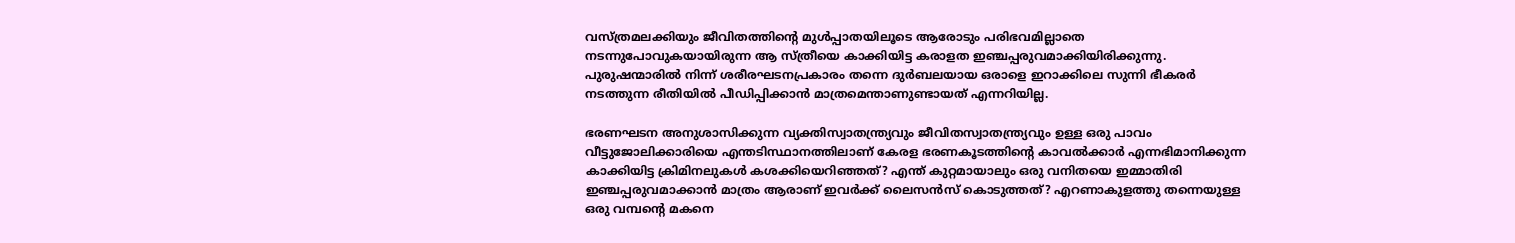വസ്ത്രമലക്കിയും ജീവിതത്തിന്റെ മുള്‍പ്പാതയിലൂടെ ആരോടും പരിഭവമില്ലാതെ നടന്നുപോവുകയായിരുന്ന ആ സ്ത്രീയെ കാക്കിയിട്ട കരാളത ഇഞ്ചപ്പരുവമാക്കിയിരിക്കുന്നു. പുരുഷന്മാരില്‍ നിന്ന് ശരീരഘടനപ്രകാരം തന്നെ ദുര്‍ബലയായ ഒരാളെ ഇറാക്കിലെ സുന്നി ഭീകരര്‍ നടത്തുന്ന രീതിയില്‍ പീഡിപ്പിക്കാന്‍ മാത്രമെന്താണുണ്ടായത് എന്നറിയില്ല.

ഭരണഘടന അനുശാസിക്കുന്ന വ്യക്തിസ്വാതന്ത്ര്യവും ജീവിതസ്വാതന്ത്ര്യവും ഉള്ള ഒരു പാവം വീട്ടുജോലിക്കാരിയെ എന്തടിസ്ഥാനത്തിലാണ് കേരള ഭരണകൂടത്തിന്റെ കാവല്‍ക്കാര്‍ എന്നഭിമാനിക്കുന്ന കാക്കിയിട്ട ക്രിമിനലുകള്‍ കശക്കിയെറിഞ്ഞത്? എന്ത് കുറ്റമായാലും ഒരു വനിതയെ ഇമ്മാതിരി ഇഞ്ചപ്പരുവമാക്കാന്‍ മാത്രം ആരാണ് ഇവര്‍ക്ക് ലൈസന്‍സ് കൊടുത്തത്? എറണാകുളത്തു തന്നെയുള്ള ഒരു വമ്പന്റെ മകനെ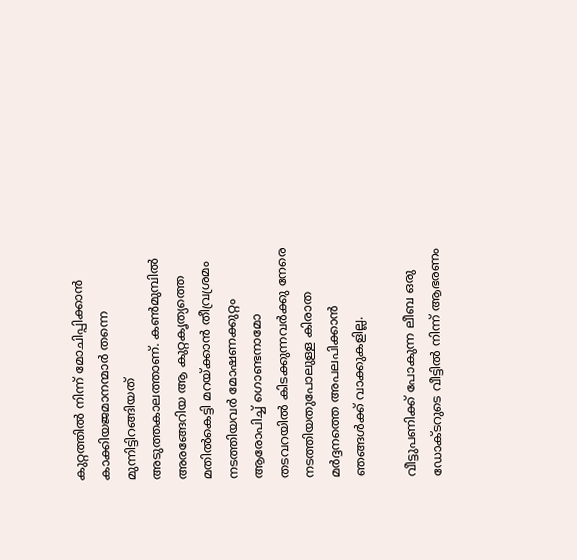കുറ്റത്തില്‍ നിന്ന് മോചിപ്പിക്കാന്‍ കാക്കിയജമാനന്മാര്‍ തന്നെ മുന്നിട്ടിറങ്ങിയത് അടുത്തകാലത്താണ്. കണ്‍മുമ്പില്‍ അരങ്ങേറിയ ആ കുറ്റകൃത്യത്തെ മതില്‍കെട്ടി മറയ്‌ക്കാന്‍ തീവ്രശ്രമം നടത്തിയവര്‍ മോഷണക്കുറ്റം ആരോപിച്ച് ഗൊണ്ടനാമോ തടവറയില്‍ കിടക്കുന്നവര്‍ക്കു നേരെ നടത്തിയതുപോലുള്ള കിരാത മര്‍ദ്ദനത്തെ അപലപിക്കാന്‍ ഞങ്ങള്‍ക്ക് വാക്കുകളില്ല.

വീട്ടുപണിക്ക് പോകുന്ന ലീബ ഒരു ഡോക്ടറുടെ വീട്ടില്‍ നിന്ന് ആഭരണം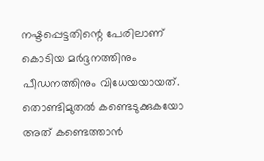നഷ്ടപ്പെട്ടതിന്റെ പേരിലാണ് കൊടിയ മര്‍ദ്ദനത്തിനും പീഡനത്തിനും വിധേയയായത്. തൊണ്ടിമുതല്‍ കണ്ടെടുക്കുകയോ അത് കണ്ടെത്താന്‍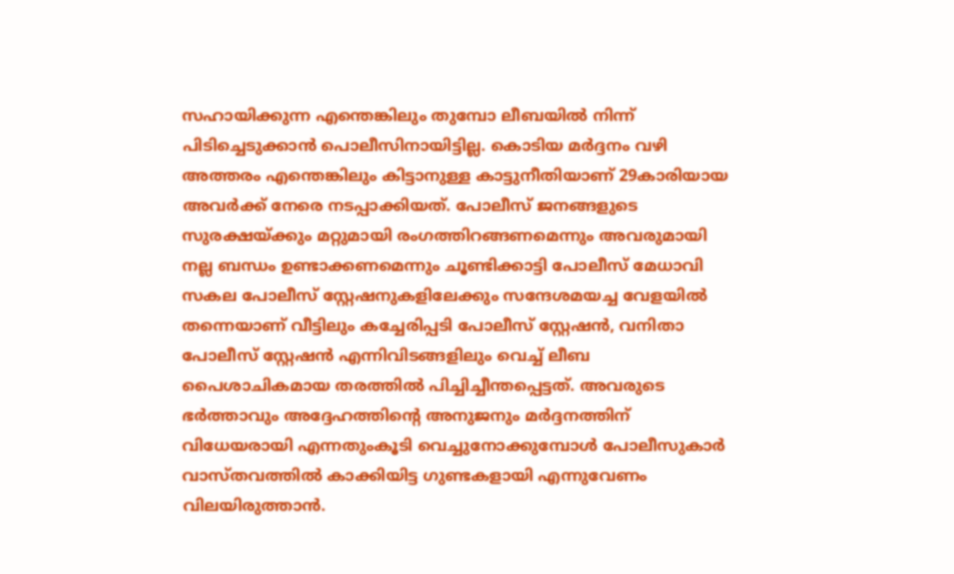സഹായിക്കുന്ന എന്തെങ്കിലും തുമ്പോ ലീബയില്‍ നിന്ന് പിടിച്ചെടുക്കാന്‍ പൊലീസിനായിട്ടില്ല. കൊടിയ മര്‍ദ്ദനം വഴി അത്തരം എന്തെങ്കിലും കിട്ടാനുള്ള കാട്ടുനീതിയാണ് 29കാരിയായ അവര്‍ക്ക് നേരെ നടപ്പാക്കിയത്. പോലീസ് ജനങ്ങളുടെ സുരക്ഷയ്‌ക്കും മറ്റുമായി രംഗത്തിറങ്ങണമെന്നും അവരുമായി നല്ല ബന്ധം ഉണ്ടാക്കണമെന്നും ചൂണ്ടിക്കാട്ടി പോലീസ് മേധാവി സകല പോലീസ് സ്റ്റേഷനുകളിലേക്കും സന്ദേശമയച്ച വേളയില്‍ തന്നെയാണ് വീട്ടിലും കച്ചേരിപ്പടി പോലീസ് സ്റ്റേഷന്‍, വനിതാ പോലീസ് സ്റ്റേഷന്‍ എന്നിവിടങ്ങളിലും വെച്ച് ലീബ പൈശാചികമായ തരത്തില്‍ പിച്ചിച്ചീന്തപ്പെട്ടത്. അവരുടെ ഭര്‍ത്താവും അദ്ദേഹത്തിന്റെ അനുജനും മര്‍ദ്ദനത്തിന് വിധേയരായി എന്നതുംകൂടി വെച്ചുനോക്കുമ്പോള്‍ പോലീസുകാര്‍ വാസ്തവത്തില്‍ കാക്കിയിട്ട ഗുണ്ടകളായി എന്നുവേണം വിലയിരുത്താന്‍.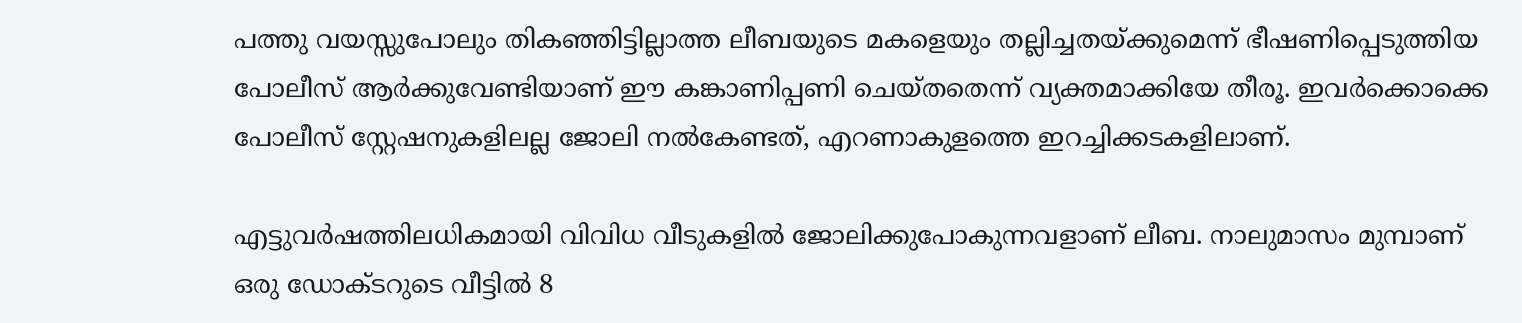പത്തു വയസ്സുപോലും തികഞ്ഞിട്ടില്ലാത്ത ലീബയുടെ മകളെയും തല്ലിച്ചതയ്‌ക്കുമെന്ന് ഭീഷണിപ്പെടുത്തിയ പോലീസ് ആര്‍ക്കുവേണ്ടിയാണ് ഈ കങ്കാണിപ്പണി ചെയ്തതെന്ന് വ്യക്തമാക്കിയേ തീരൂ. ഇവര്‍ക്കൊക്കെ പോലീസ് സ്റ്റേഷനുകളിലല്ല ജോലി നല്‍കേണ്ടത്, എറണാകുളത്തെ ഇറച്ചിക്കടകളിലാണ്.

എട്ടുവര്‍ഷത്തിലധികമായി വിവിധ വീടുകളില്‍ ജോലിക്കുപോകുന്നവളാണ് ലീബ. നാലുമാസം മുമ്പാണ് ഒരു ഡോക്ടറുടെ വീട്ടില്‍ 8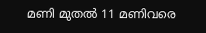മണി മുതല്‍ 11 മണിവരെ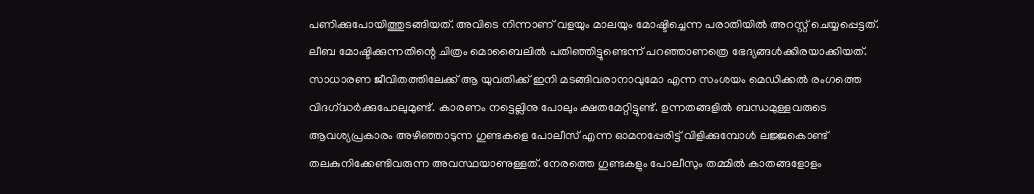പണിക്കുപോയിത്തുടങ്ങിയത്. അവിടെ നിന്നാണ് വളയും മാലയും മോഷ്ടിച്ചെന്ന പരാതിയില്‍ അറസ്റ്റ് ചെയ്യപ്പെട്ടത്. ലീബ മോഷ്ടിക്കുന്നതിന്റെ ചിത്രം മൊബൈലില്‍ പതിഞ്ഞിട്ടുണ്ടെന്ന് പറഞ്ഞാണത്രെ ഭേദ്യങ്ങള്‍ക്കിരയാക്കിയത്. സാധാരണ ജീവിതത്തിലേക്ക് ആ യുവതിക്ക് ഇനി മടങ്ങിവരാനാവുമോ എന്ന സംശയം മെഡിക്കല്‍ രംഗത്തെ വിദഗ്‌ദ്ധര്‍ക്കുപോലുമുണ്ട്. കാരണം നട്ടെല്ലിനു പോലും ക്ഷതമേറ്റിട്ടുണ്ട്. ഉന്നതങ്ങളില്‍ ബന്ധമുള്ളവരുടെ ആവശ്യപ്രകാരം അഴിഞ്ഞാടുന്ന ഗുണ്ടകളെ പോലീസ് എന്ന ഓമനപ്പേരിട്ട് വിളിക്കുമ്പോള്‍ ലജ്ജകൊണ്ട് തലകുനിക്കേണ്ടിവരുന്ന അവസ്ഥയാണുള്ളത്. നേരത്തെ ഗുണ്ടകളും പോലീസും തമ്മില്‍ കാതങ്ങളോളം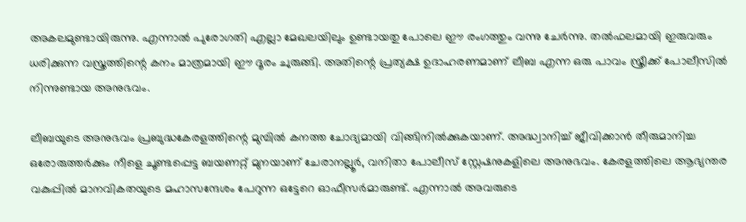അകലമുണ്ടായിരുന്നു. എന്നാല്‍ പുരോഗതി എല്ലാ മേഖലയിലും ഉണ്ടായതു പോലെ ഈ രംഗത്തും വന്നു ചേര്‍ന്നു. തല്‍ഫലമായി ഇരുവരും ധരിക്കുന്ന വസ്ത്രത്തിന്റെ കനം മാത്രമായി ഈ ദൂരം ചുരുങ്ങി. അതിന്റെ പ്രത്യക്ഷ ഉദാഹരണമാണ് ലീബ എന്ന ഒരു പാവം സ്ത്രീക്ക് പോലീസില്‍ നിന്നുണ്ടായ അനുഭവം.

ലീബയുടെ അനുഭവം പ്രബുദ്ധകേരളത്തിന്റെ മുമ്പില്‍ കനത്ത ചോദ്യമായി വിങ്ങിനില്‍ക്കുകയാണ്. അദ്ധ്വാനിച്ച് ജീവിക്കാന്‍ തീരുമാനിച്ച ഒരോരുത്തര്‍ക്കും നീളെ ചൂണ്ടപ്പെട്ട ബയണറ്റ് മുനയാണ് ചേരാനല്ലൂര്‍, വനിതാ പോലീസ് സ്റ്റേഷനുകളിലെ അനുഭവം. കേരളത്തിലെ ആഭ്യന്തര വകുപ്പില്‍ മാനവികതയുടെ മഹാസന്ദേശം പേറുന്ന ഒട്ടേറെ ഓഫീസര്‍മാരുണ്ട്. എന്നാല്‍ അവരുടെ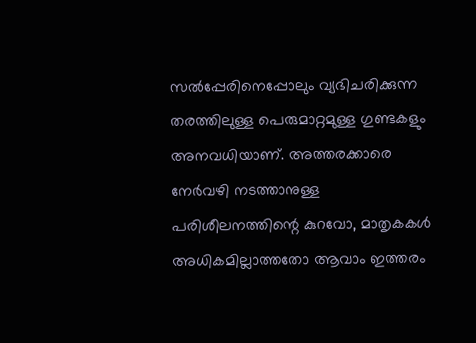സല്‍പ്പേരിനെപ്പോലും വ്യഭിചരിക്കുന്ന തരത്തിലുള്ള പെരുമാറ്റമുള്ള ഗുണ്ടകളും അനവധിയാണ്. അത്തരക്കാരെ നേര്‍വഴി നടത്താനുള്ള പരിശീലനത്തിന്റെ കുറവോ, മാതൃകകള്‍ അധികമില്ലാത്തതോ ആവാം ഇത്തരം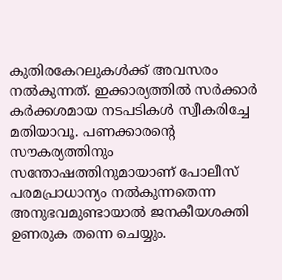കുതിരകേറലുകള്‍ക്ക് അവസരം നല്‍കുന്നത്. ഇക്കാര്യത്തില്‍ സര്‍ക്കാര്‍ കര്‍ക്കശമായ നടപടികള്‍ സ്വീകരിച്ചേ മതിയാവൂ. പണക്കാരന്റെ സൗകര്യത്തിനും സന്തോഷത്തിനുമായാണ് പോലീസ് പരമപ്രാധാന്യം നല്‍കുന്നതെന്ന അനുഭവമുണ്ടായാല്‍ ജനകീയശക്തി ഉണരുക തന്നെ ചെയ്യും.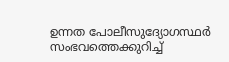ഉന്നത പോലീസുദ്യോഗസ്ഥര്‍ സംഭവത്തെക്കുറിച്ച്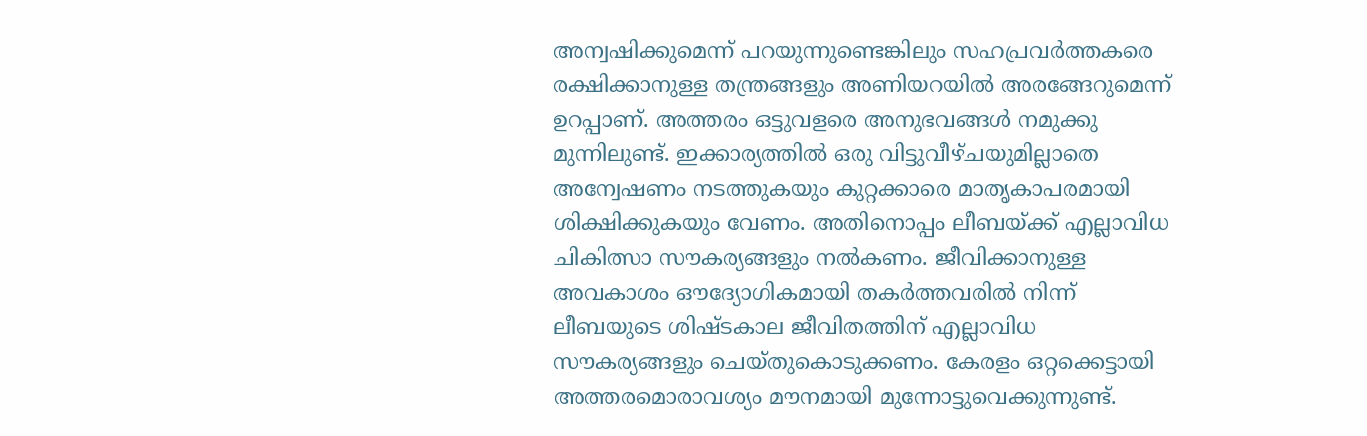അന്വഷിക്കുമെന്ന് പറയുന്നുണ്ടെങ്കിലും സഹപ്രവര്‍ത്തകരെ രക്ഷിക്കാനുള്ള തന്ത്രങ്ങളും അണിയറയില്‍ അരങ്ങേറുമെന്ന് ഉറപ്പാണ്. അത്തരം ഒട്ടുവളരെ അനുഭവങ്ങള്‍ നമുക്കു മുന്നിലുണ്ട്. ഇക്കാര്യത്തില്‍ ഒരു വിട്ടുവീഴ്ചയുമില്ലാതെ അന്വേഷണം നടത്തുകയും കുറ്റക്കാരെ മാതൃകാപരമായി ശിക്ഷിക്കുകയും വേണം. അതിനൊപ്പം ലീബയ്‌ക്ക് എല്ലാവിധ ചികിത്സാ സൗകര്യങ്ങളും നല്‍കണം. ജീവിക്കാനുള്ള അവകാശം ഔദ്യോഗികമായി തകര്‍ത്തവരില്‍ നിന്ന് ലീബയുടെ ശിഷ്ടകാല ജീവിതത്തിന് എല്ലാവിധ സൗകര്യങ്ങളും ചെയ്തുകൊടുക്കണം. കേരളം ഒറ്റക്കെട്ടായി അത്തരമൊരാവശ്യം മൗനമായി മുന്നോട്ടുവെക്കുന്നുണ്ട്.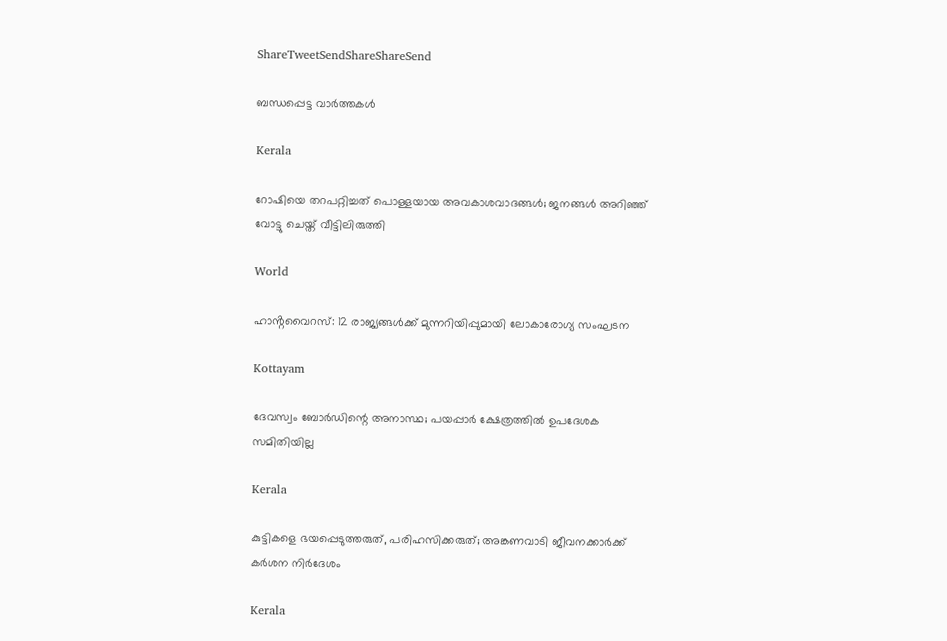ShareTweetSendShareShareSend

ബന്ധപ്പെട്ട വാര്‍ത്തകള്‍

Kerala

റോഷിയെ തറപറ്റിച്ചത് പൊള്ളയായ അവകാശവാദങ്ങള്‍; ജനങ്ങള്‍ അറിഞ്ഞ് വോട്ടു ചെയ്ത് വീട്ടിലിരുത്തി

World

ഹാൻ്റവൈറസ്: 12 രാജ്യങ്ങൾക്ക് മുന്നറിയിപ്പുമായി ലോകാരോഗ്യ സംഘടന

Kottayam

ദേവസ്വം ബോര്‍ഡിന്റെ അനാസ്ഥ; പയപ്പാര്‍ ക്ഷേത്രത്തില്‍ ഉപദേശക സമിതിയില്ല

Kerala

കുട്ടികളെ ഭയപ്പെടുത്തരുത്, പരിഹസിക്കരുത്; അങ്കണവാടി ജീവനക്കാർക്ക് കർശന നിർദേശം

Kerala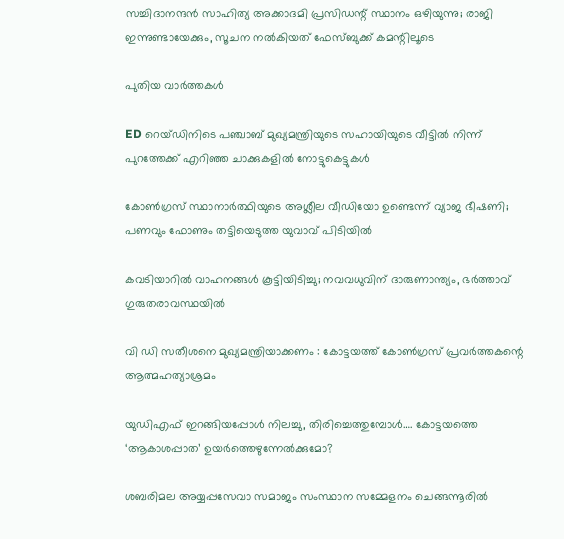സച്ചിദാനന്ദൻ സാഹിത്യ അക്കാദമി പ്രസിഡന്റ് സ്ഥാനം ഒഴിയുന്നു; രാജി ഇന്നുണ്ടായേക്കും, സൂചന നൽകിയത് ഫേസ്ബുക്ക് കമന്റിലൂടെ

പുതിയ വാര്‍ത്തകള്‍

ED റെയ്ഡിനിടെ പഞ്ചാബ് മുഖ്യമന്ത്രിയുടെ സഹായിയുടെ വീട്ടിൽ നിന്ന് പുറത്തേക്ക് എറിഞ്ഞ ചാക്കുകളിൽ നോട്ടുകെട്ടുകൾ

കോൺഗ്രസ് സ്ഥാനാർത്ഥിയുടെ അശ്ലീല വീഡിയോ ഉണ്ടെന്ന് വ്യാജ ഭീഷണി; പണവും ഫോണും തട്ടിയെടുത്ത യുവാവ് പിടിയിൽ

കവടിയാറിൽ വാഹനങ്ങൾ കൂട്ടിയിടിച്ചു; നവവധുവിന് ദാരുണാന്ത്യം, ഭർത്താവ് ഗുരുതരാവസ്ഥയിൽ

വി ഡി സതീശനെ മുഖ്യമന്ത്രിയാക്കണം : കോട്ടയത്ത് കോൺഗ്രസ് പ്രവർത്തകന്റെ ആത്മഹത്യാശ്രമം

യുഡിഎഫ് ഇറങ്ങിയപ്പോള്‍ നിലച്ചു, തിരിച്ചെത്തുമ്പോള്‍…. കോട്ടയത്തെ ‘ആകാശപ്പാത’ ഉയര്‍ത്തെഴുന്നേല്‍ക്കുമോ?

ശബരിമല അയ്യപ്പസേവാ സമാജം സംസ്ഥാന സമ്മേളനം ചെങ്ങന്നൂരില്‍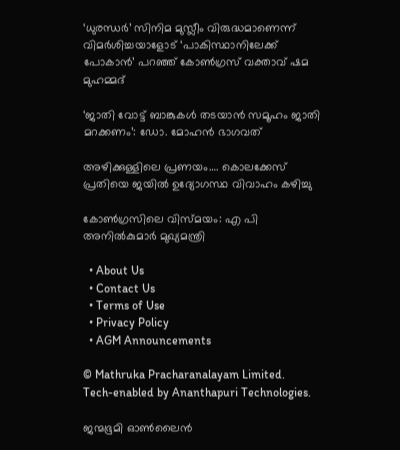‘ധുരന്ധർ’ സിനിമ മുസ്ലീം വിരുദ്ധമാണെന്ന് വിമർശിച്ചയാളോട് ‘പാകിസ്ഥാനിലേക്ക് പോകാൻ’ പറഞ്ഞ് കോൺഗ്രസ് വക്താവ് ഷമ മുഹമ്മദ്

‘ജാതി വോട്ട് ബാങ്കുകള്‍ തടയാന്‍ സമൂഹം ജാതി മറക്കണം’: ഡോ. മോഹന്‍ ഭാഗവത്

അഴിക്കുള്ളിലെ പ്രണയം…. കൊലക്കേസ് പ്രതിയെ ജയിൽ ഉദ്യോഗസ്ഥ വിവാഹം കഴിച്ചു

കോണ്‍ഗ്രസിലെ വിസ്മയം: എ പി അനില്‍കുമാര്‍ മുഖ്യമന്ത്രി

  • About Us
  • Contact Us
  • Terms of Use
  • Privacy Policy
  • AGM Announcements

© Mathruka Pracharanalayam Limited.
Tech-enabled by Ananthapuri Technologies.

ജന്മഭൂമി ഓണ്‍ലൈന്‍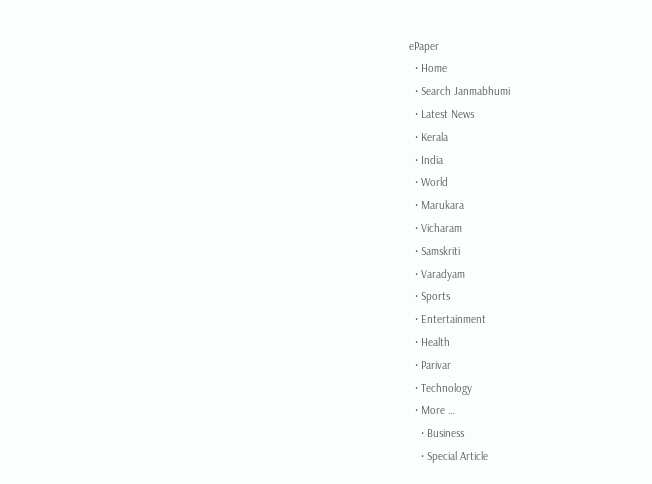ePaper
  • Home
  • Search Janmabhumi
  • Latest News
  • Kerala
  • India
  • World
  • Marukara
  • Vicharam
  • Samskriti
  • Varadyam
  • Sports
  • Entertainment
  • Health
  • Parivar
  • Technology
  • More …
    • Business
    • Special Article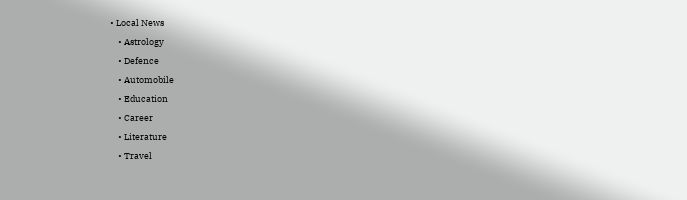• Local News
    • Astrology
    • Defence
    • Automobile
    • Education
    • Career
    • Literature
    • Travel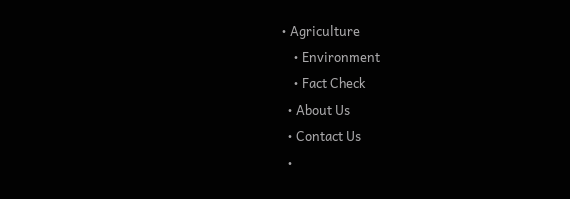• Agriculture
    • Environment
    • Fact Check
  • About Us
  • Contact Us
  •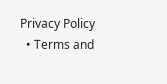Privacy Policy
  • Terms and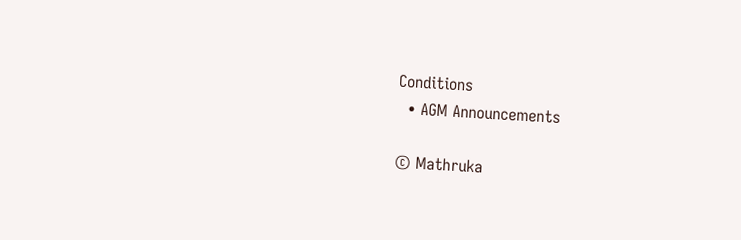Conditions
  • AGM Announcements

© Mathruka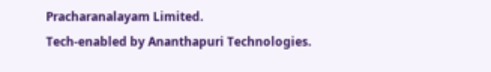Pracharanalayam Limited.
Tech-enabled by Ananthapuri Technologies.